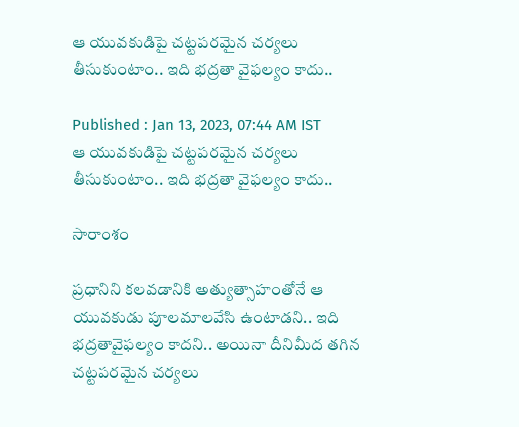ఆ యువకుడిపై చట్టపరమైన చర్యలు తీసుకుంటాం.. ఇది భద్రతా వైఫల్యం కాదు..

Published : Jan 13, 2023, 07:44 AM IST
ఆ యువకుడిపై చట్టపరమైన చర్యలు తీసుకుంటాం.. ఇది భద్రతా వైఫల్యం కాదు..

సారాంశం

ప్రధానిని కలవడానికి అత్యుత్సాహంతోనే ఆ యువకుడు పూలమాలవేసి ఉంటాడని.. ఇది భద్రతావైఫల్యం కాదని.. అయినా దీనిమీద తగిన చట్టపరమైన చర్యలు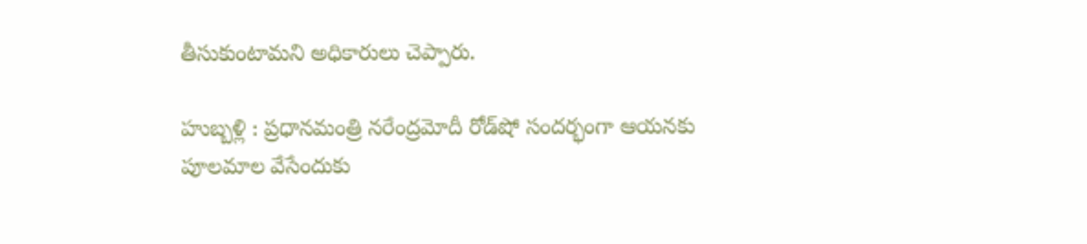తీసుకుంటామని అధికారులు చెప్పారు.

హుబ్బళ్లి : ప్రధానమంత్రి నరేంద్రమోదీ రోడ్‌షో సందర్భంగా ఆయనకు పూలమాల వేసేందుకు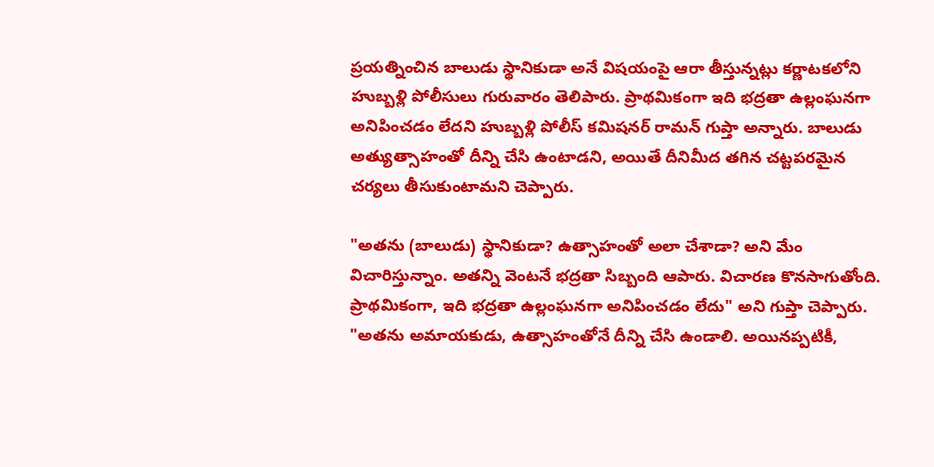ప్రయత్నించిన బాలుడు స్థానికుడా అనే విషయంపై ఆరా తీస్తున్నట్లు కర్ణాటకలోని హుబ్బళ్లి పోలీసులు గురువారం తెలిపారు. ప్రాథమికంగా ఇది భద్రతా ఉల్లంఘనగా అనిపించడం లేదని హుబ్బళ్లి పోలీస్ కమిషనర్ రామన్ గుప్తా అన్నారు. బాలుడు అత్యుత్సాహంతో దీన్ని చేసి ఉంటాడని, అయితే దీనిమీద తగిన చట్టపరమైన చర్యలు తీసుకుంటామని చెప్పారు.

"అతను (బాలుడు) స్థానికుడా? ఉత్సాహంతో అలా చేశాడా? అని మేం విచారిస్తున్నాం. అతన్ని వెంటనే భద్రతా సిబ్బంది ఆపారు. విచారణ కొనసాగుతోంది. ప్రాథమికంగా, ఇది భద్రతా ఉల్లంఘనగా అనిపించడం లేదు" అని గుప్తా చెప్పారు. "అతను అమాయకుడు, ఉత్సాహంతోనే దీన్ని చేసి ఉండాలి. అయినప్పటికీ,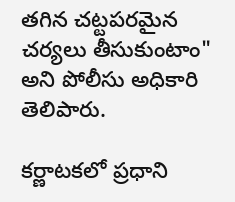తగిన చట్టపరమైన చర్యలు తీసుకుంటాం" అని పోలీసు అధికారి తెలిపారు.

కర్ణాటకలో ప్రధాని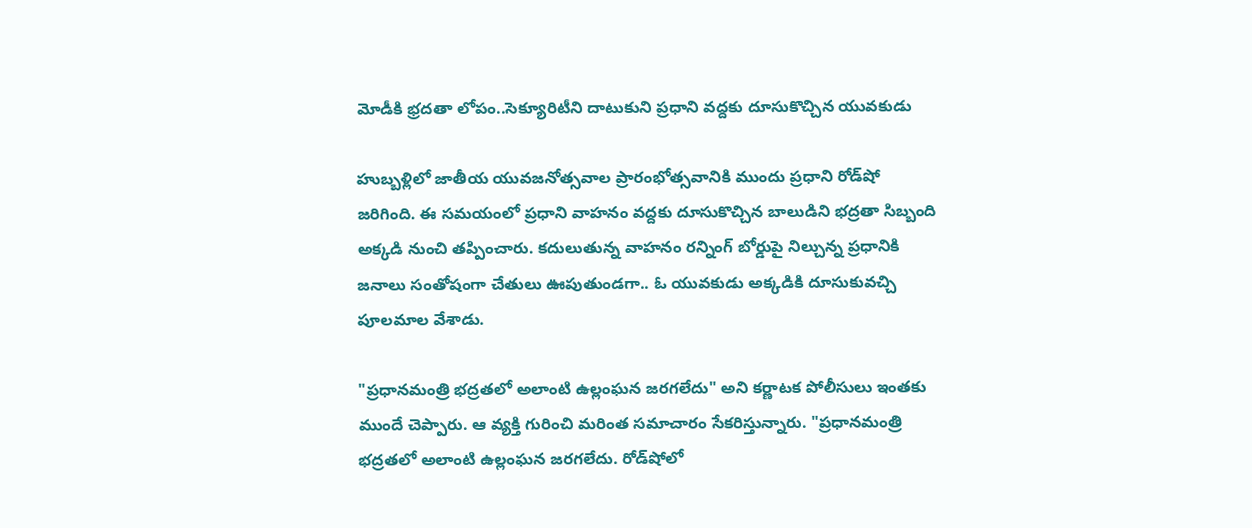మోడీకి భ్రదతా లోపం..సెక్యూరిటీని దాటుకుని ప్రధాని వద్దకు దూసుకొచ్చిన యువకుడు

హుబ్బళ్లిలో జాతీయ యువజనోత్సవాల ప్రారంభోత్సవానికి ముందు ప్రధాని రోడ్‌షో జరిగింది. ఈ సమయంలో ప్రధాని వాహనం వద్దకు దూసుకొచ్చిన బాలుడిని భద్రతా సిబ్బంది అక్కడి నుంచి తప్పించారు. కదులుతున్న వాహనం రన్నింగ్‌ బోర్డుపై నిల్చున్న ప్రధానికి జనాలు సంతోషంగా చేతులు ఊపుతుండగా.. ఓ యువకుడు అక్కడికి దూసుకువచ్చి పూలమాల వేశాడు.

"ప్రధానమంత్రి భద్రతలో అలాంటి ఉల్లంఘన జరగలేదు" అని కర్ణాటక పోలీసులు ఇంతకు ముందే చెప్పారు. ఆ వ్యక్తి గురించి మరింత సమాచారం సేకరిస్తున్నారు. "ప్రధానమంత్రి భద్రతలో అలాంటి ఉల్లంఘన జరగలేదు. రోడ్‌షోలో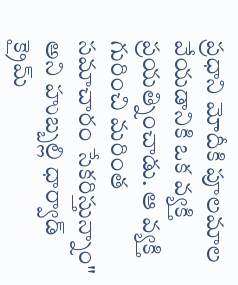ప్రధాని మోదీకి పూలమాల వేయడానికి ఒక వ్యక్తి ప్రయత్నించాడు. ఆ వ్యక్తి గురించి మరింత సమాచారం సేకరిస్తున్నాం" అని హుబ్బల్లి ధార్వాడ్ క్రైమ్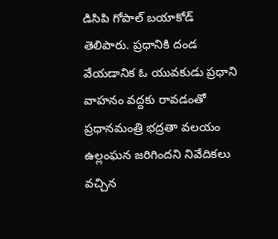డిసిపి గోపాల్ బయాకోడ్ తెలిపారు. ప్రధానికి దండ వేయడానిక ఓ యువకుడు ప్రధాని వాహనం వద్దకు రావడంతో ప్రధానమంత్రి భద్రతా వలయం ఉల్లంఘన జరిగిందని నివేదికలు వచ్చిన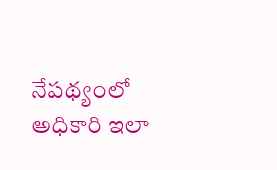నేపథ్యంలో అధికారి ఇలా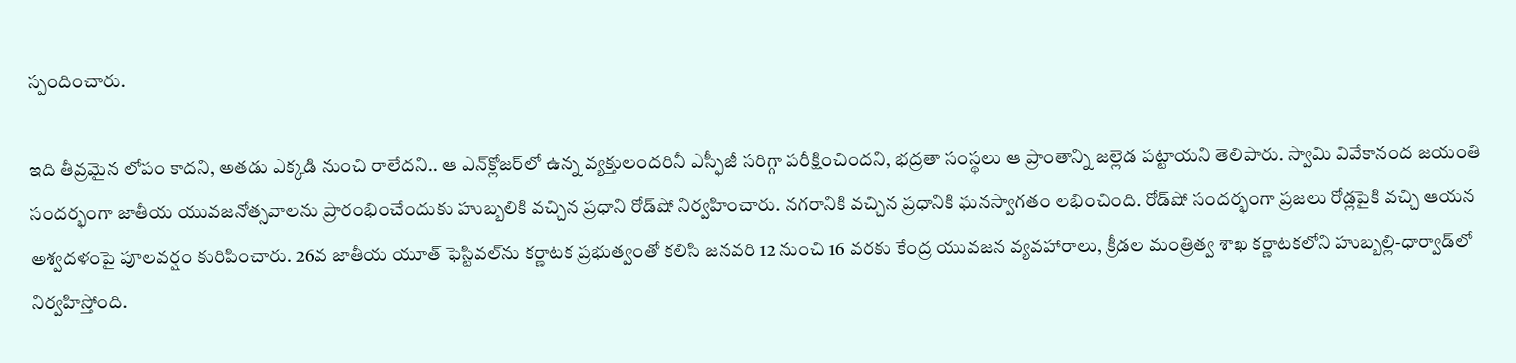స్పందించారు.

ఇది తీవ్రమైన లోపం కాదని, అతడు ఎక్కడి నుంచి రాలేదని.. ఆ ఎన్‌క్లోజర్‌లో ఉన్న వ్యక్తులందరినీ ఎస్ఫీజీ సరిగ్గా పరీక్షించిందని, భద్రతా సంస్థలు ఆ ప్రాంతాన్ని జల్లెడ పట్టాయని తెలిపారు. స్వామి వివేకానంద జయంతి సందర్భంగా జాతీయ యువజనోత్సవాలను ప్రారంభించేందుకు హుబ్బలికి వచ్చిన ప్రధాని రోడ్‌షో నిర్వహించారు. నగరానికి వచ్చిన ప్రధానికి ఘనస్వాగతం లభించింది. రోడ్‌షో సందర్భంగా ప్రజలు రోడ్లపైకి వచ్చి ఆయన అశ్వదళంపై పూలవర్షం కురిపించారు. 26వ జాతీయ యూత్ ఫెస్టివల్‌ను కర్ణాటక ప్రభుత్వంతో కలిసి జనవరి 12 నుంచి 16 వరకు కేంద్ర యువజన వ్యవహారాలు, క్రీడల మంత్రిత్వ శాఖ కర్ణాటకలోని హుబ్బల్లి-ధార్వాడ్‌లో నిర్వహిస్తోంది.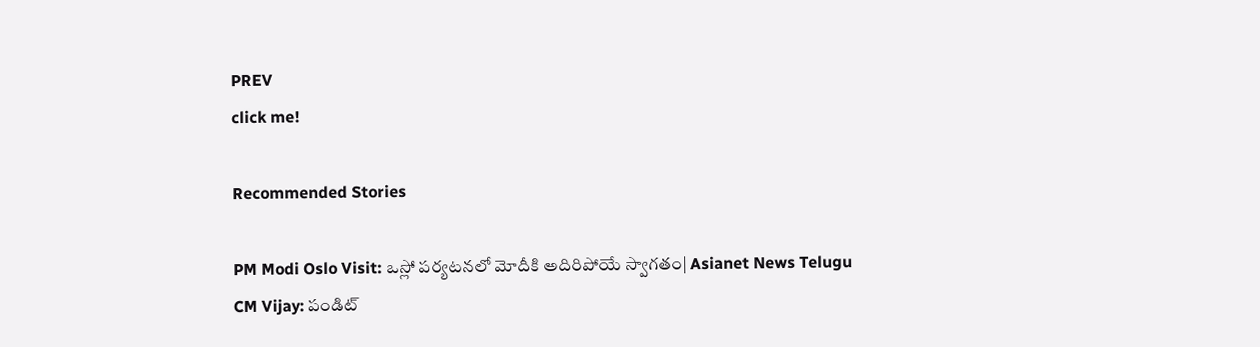PREV
click me!

Recommended Stories

PM Modi Oslo Visit: ఒస్లో పర్యటనలో మోదీకి అదిరిపోయే స్వాగతం| Asianet News Telugu
CM Vijay: పండిట్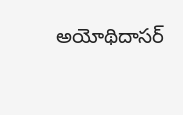అయోథిదాసర్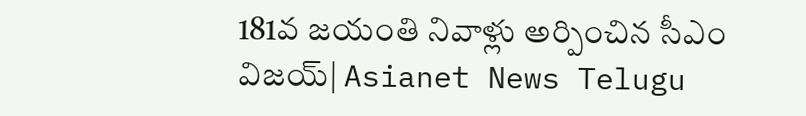181వ జయంతి నివాళ్లు అర్పించిన సీఎం విజయ్| Asianet News Telugu